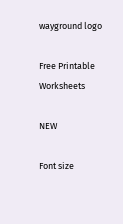wayground logo

Free Printable Worksheets

NEW

Font size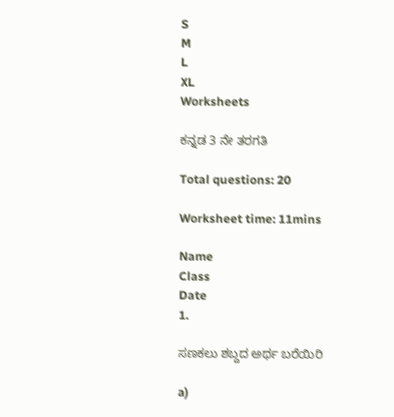S
M
L
XL
Worksheets

ಕನ್ನಡ 3 ನೇ ತರಗತಿ

Total questions: 20

Worksheet time: 11mins

Name
Class
Date
1.

ಸಣಕಲು ಶಬ್ದದ ಅರ್ಥ ಬರೆಯಿರಿ

a)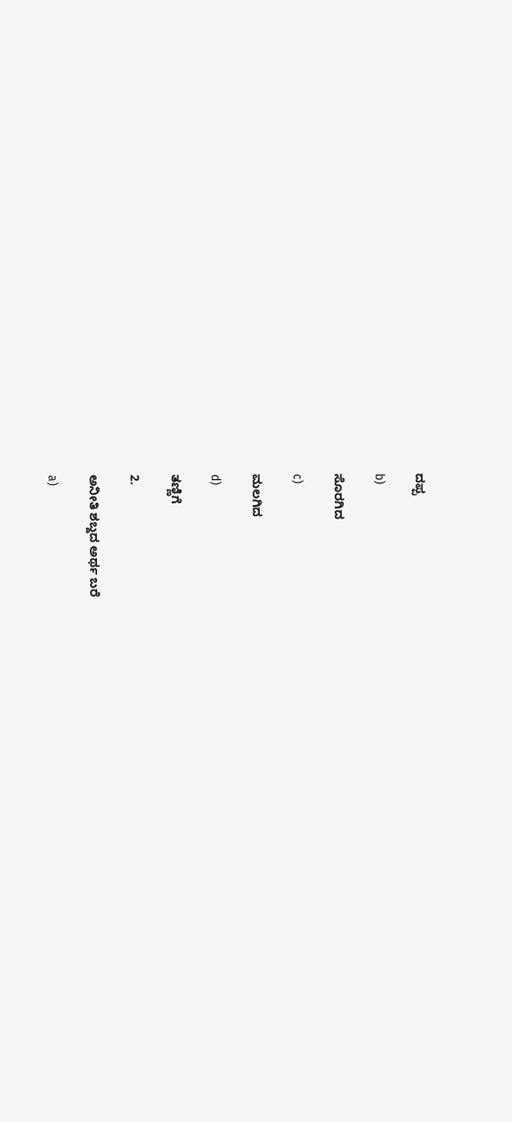ದಪ್ಪ

b)

ಸೊರಗಿದ

c)

ಮಲಗಿದ

d)

ತಣ್ಣಿಗೆ

2.

ಅನೀತಿ ಶಬ್ದದ ಅರ್ಥ ಬರೆ

a)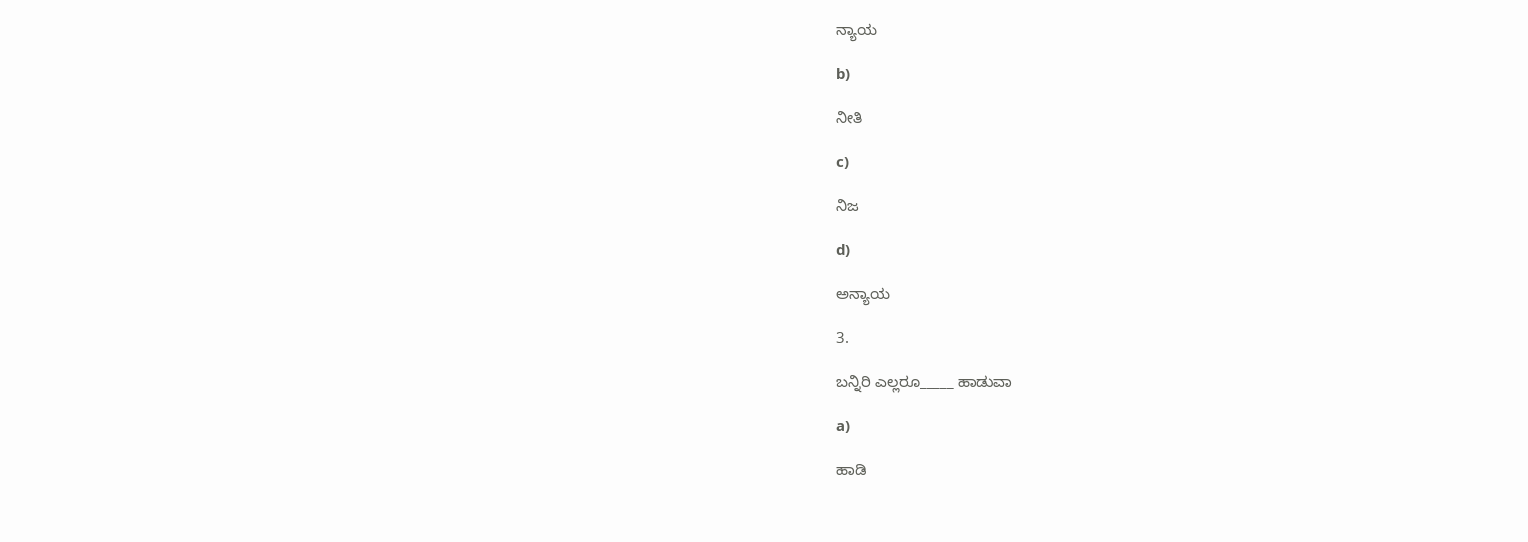ನ್ಯಾಯ

b)

ನೀತಿ

c)

ನಿಜ

d)

ಅನ್ಯಾಯ

3.

ಬನ್ನಿರಿ ಎಲ್ಲರೂ_____ ಹಾಡುವಾ

a)

ಹಾಡಿ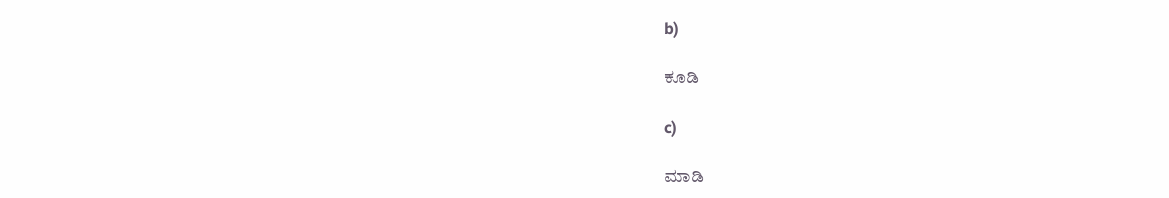b)

ಕೂಡಿ

c)

ಮಾಡಿ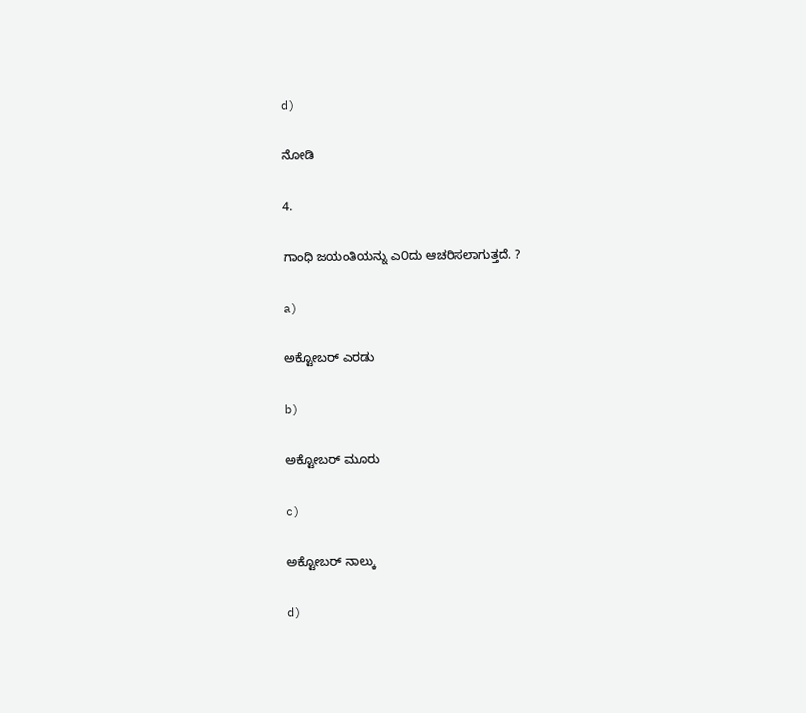d)

ನೋಡಿ

4.

ಗಾಂಧಿ ಜಯಂತಿಯನ್ನು ಎ೦ದು ಆಚರಿಸಲಾಗುತ್ತದೆ. ?

a)

ಅಕ್ಟೋಬರ್ ಎರಡು

b)

ಅಕ್ಟೋಬರ್ ಮೂರು

c)

ಅಕ್ಟೋಬರ್ ನಾಲ್ಕು

d)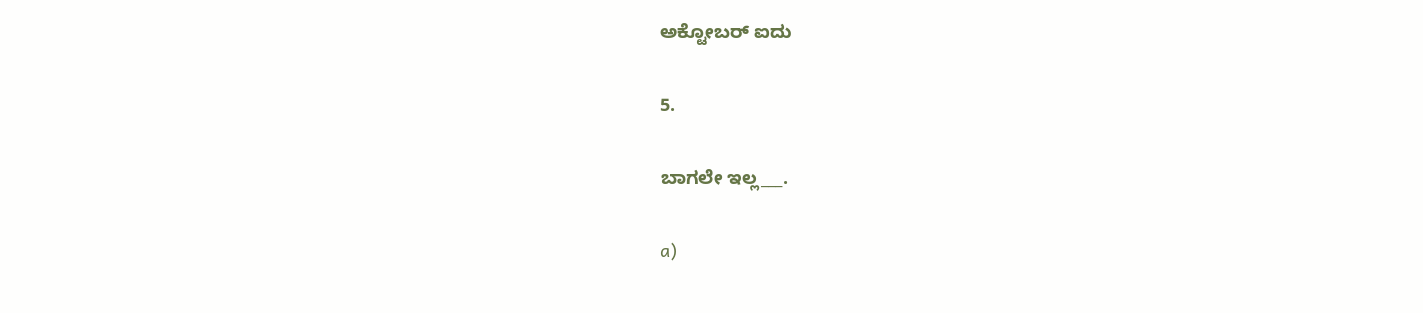ಅಕ್ಟೋಬರ್ ಐದು

5.

ಬಾಗಲೇ ಇಲ್ಲ___.

a)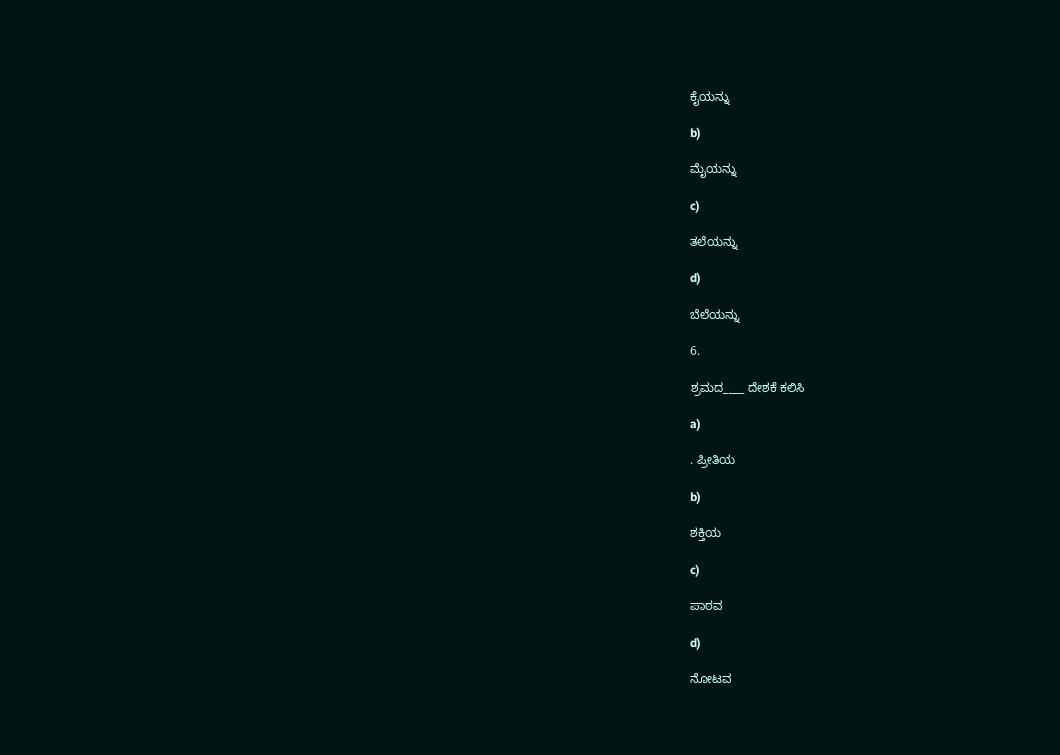ಕೈಯನ್ನು

b)

ಮೈಯನ್ನು

c)

ತಲೆಯನ್ನು

d)

ಬೆಲೆಯನ್ನು

6.

ಶ್ರಮದ____ ದೇಶಕೆ ಕಲಿಸಿ

a)

. ಪ್ರೀತಿಯ

b)

ಶಕ್ತಿಯ

c)

ಪಾಠವ

d)

ನೋಟವ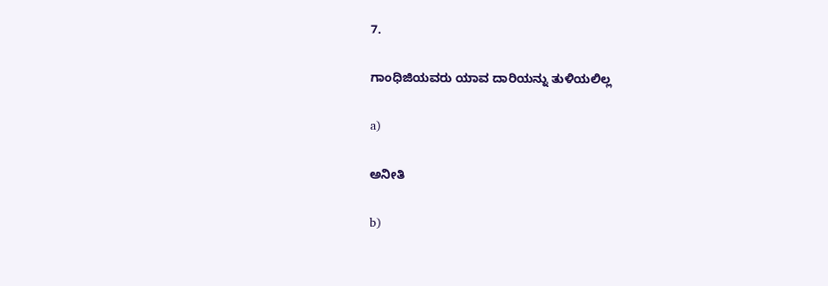7.

ಗಾಂಧಿಜಿಯವರು ಯಾವ ದಾರಿಯನ್ನು ತುಳಿಯಲಿಲ್ಲ

a)

ಅನೀತಿ

b)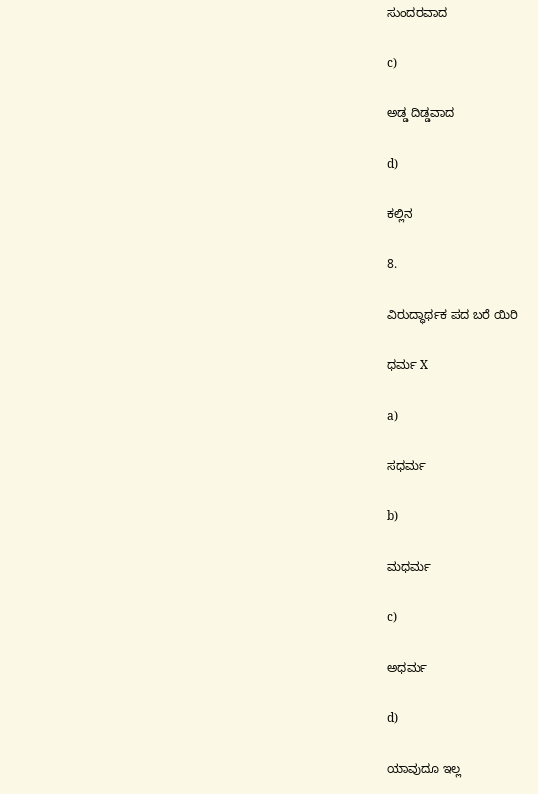ಸುಂದರವಾದ

c)

ಅಡ್ಡ ದಿಡ್ಡವಾದ

d)

ಕಲ್ಲಿನ

8.

ವಿರುದ್ಧಾರ್ಥಕ ಪದ ಬರೆ ಯಿರಿ

ಧರ್ಮ X

a)

ಸಧರ್ಮ

b)

ಮಧರ್ಮ

c)

ಅಧರ್ಮ

d)

ಯಾವುದೂ ಇಲ್ಲ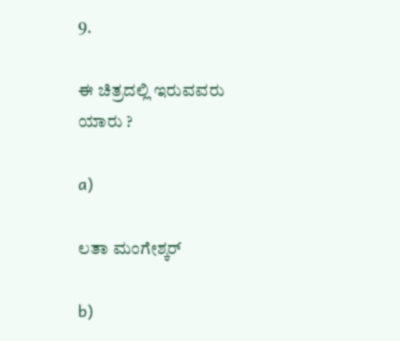9.

ಈ ಚಿತ್ರದಲ್ಲಿ ಇರುವವರು ಯಾರು ?

a)

ಲತಾ ಮಂಗೇಶ್ಕರ್

b)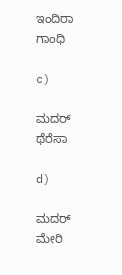ಇಂದಿರಾ ಗಾಂಧಿ

c)

ಮದರ್ ಥೆರೆಸಾ

d)

ಮದರ್ ಮೇರಿ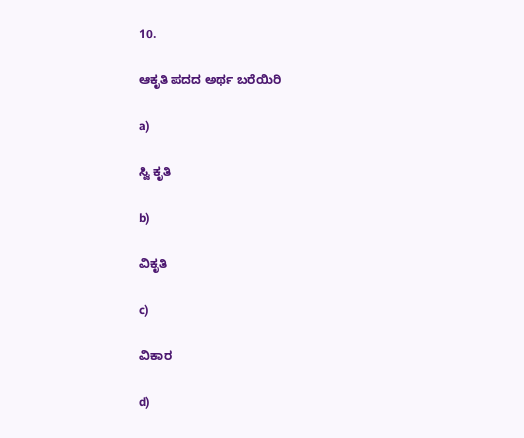10.

ಆಕೃತಿ ಪದದ ಅರ್ಥ ಬರೆಯಿರಿ

a)

ಸ್ವಿ ಕೃತಿ

b)

ವಿಕೃತಿ

c)

ವಿಕಾರ

d)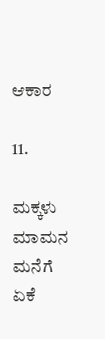ಆಕಾರ

11.

ಮಕ್ಕಳು ಮಾಮನ ಮನೆಗೆ ಏಕೆ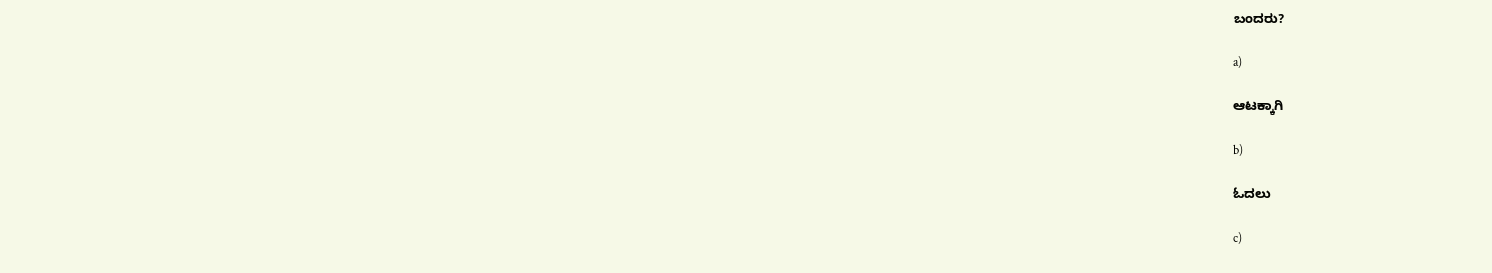ಬಂದರು?

a)

ಆಟಕ್ಕಾಗಿ

b)

ಓದಲು

c)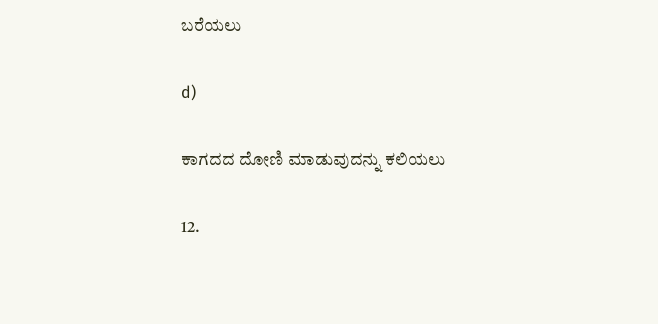ಬರೆಯಲು

d)

ಕಾಗದದ ದೋಣಿ ಮಾಡುವುದನ್ನು ಕಲಿಯಲು

12.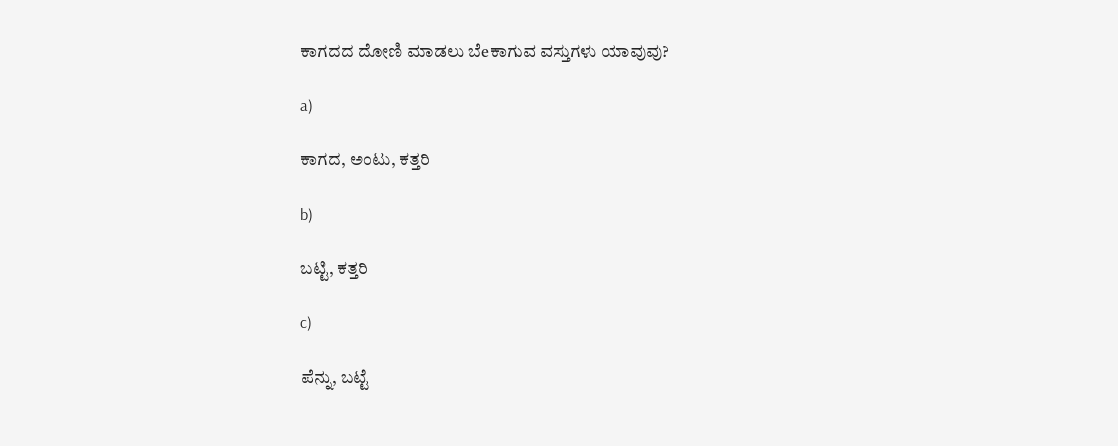ಕಾಗದದ ದೋಣಿ ಮಾಡಲು ಬೆeಕಾಗುವ ವಸ್ತುಗಳು ಯಾವುವು?

a)

ಕಾಗದ, ಅಂಟು, ಕತ್ತರಿ

b)

ಬಟ್ಟಿ, ಕತ್ತರಿ

c)

ಪೆನ್ನು, ಬಟ್ಟೆ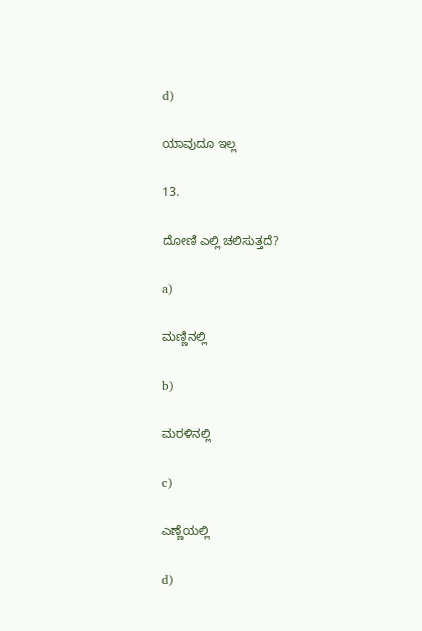d)

ಯಾವುದೂ ಇಲ್ಲ

13.

ದೋಣಿ ಎಲ್ಲಿ ಚಲಿಸುತ್ತದೆ?

a)

ಮಣ್ಣಿನಲ್ಲಿ

b)

ಮರಳಿನಲ್ಲಿ

c)

ಎಣ್ಣೆಯಲ್ಲಿ

d)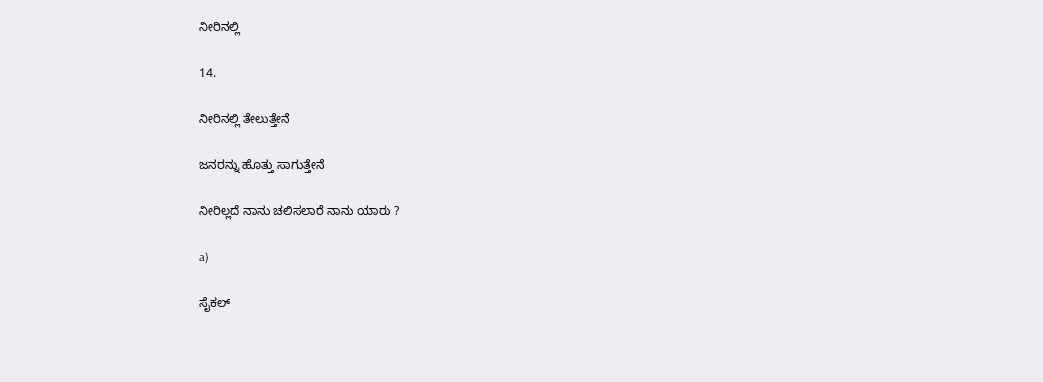ನೀರಿನಲ್ಲಿ

14.

ನೀರಿನಲ್ಲಿ ತೇಲುತ್ತೇನೆ

ಜನರನ್ನು ಹೊತ್ತು ಸಾಗುತ್ತೇನೆ

ನೀರಿಲ್ಲದೆ ನಾನು ಚಲಿಸಲಾರೆ ನಾನು ಯಾರು ?

a)

ಸೈಕಲ್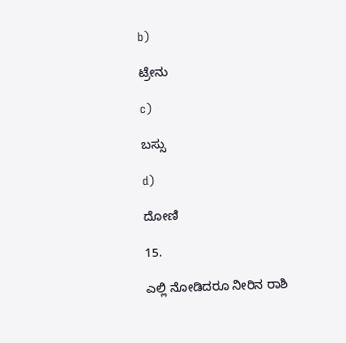b)

ಟ್ರೇನು

c)

ಬಸ್ಸು

d)

ದೋಣಿ

15.

ಎಲ್ಲಿ ನೋಡಿದರೂ ನೀರಿನ ರಾಶಿ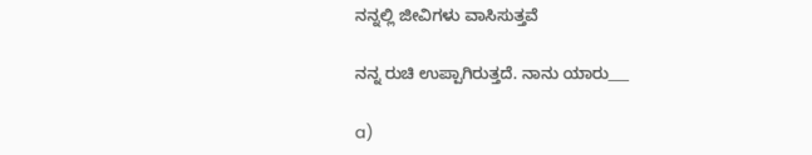ನನ್ನಲ್ಲಿ ಜೀವಿಗಳು ವಾಸಿಸುತ್ತವೆ

ನನ್ನ ರುಚಿ ಉಪ್ಪಾಗಿರುತ್ತದೆ. ನಾನು ಯಾರು___

a)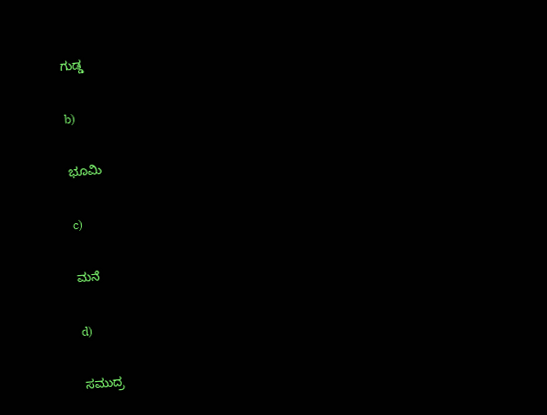ಗುಡ್ಡ

b)

ಭೂಮಿ

c)

ಮನೆ

d)

ಸಮುದ್ರ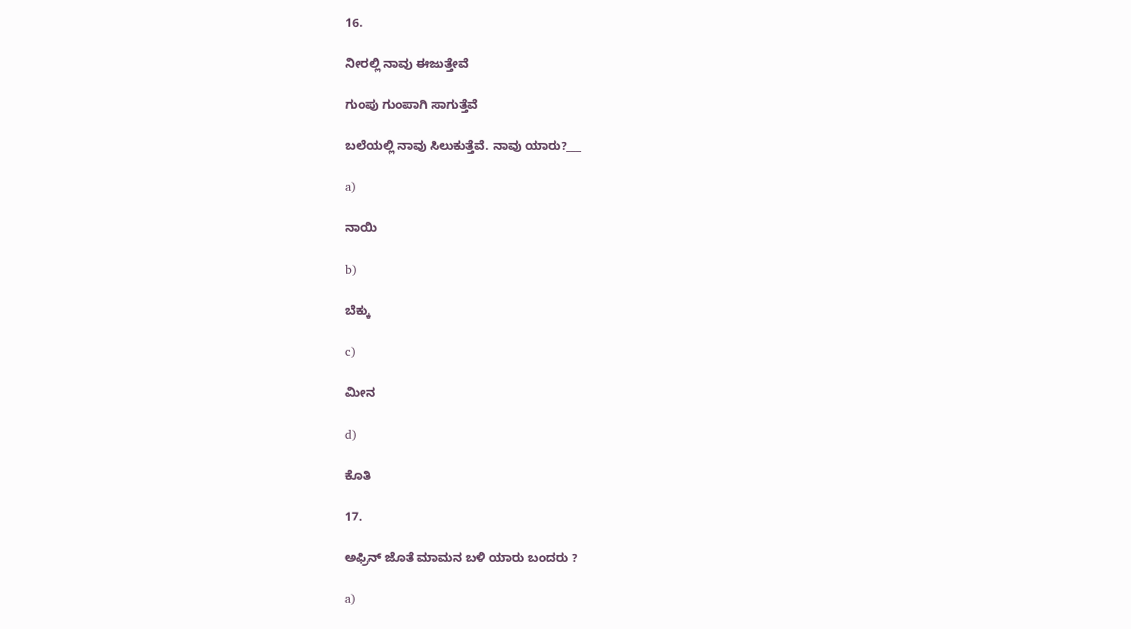16.

ನೀರಲ್ಲಿ ನಾವು ಈಜುತ್ತೇವೆ

ಗುಂಪು ಗುಂಪಾಗಿ ಸಾಗುತ್ತೆವೆ

ಬಲೆಯಲ್ಲಿ ನಾವು ಸಿಲುಕುತ್ತೆವೆ. ನಾವು ಯಾರು?___

a)

ನಾಯಿ

b)

ಬೆಕ್ಕು

c)

ಮೀನ

d)

ಕೊತಿ

17.

ಅಫ್ರಿನ್ ಜೊತೆ ಮಾಮನ ಬಳಿ ಯಾರು ಬಂದರು ?

a)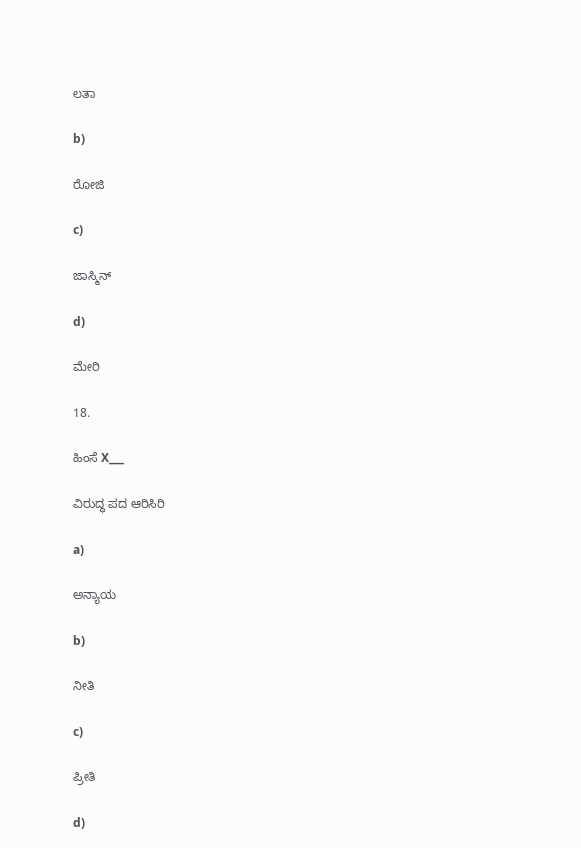ಲತಾ

b)

ರೋಜಿ

c)

ಜಾಸ್ಮಿನ್

d)

ಮೇರಿ

18.

ಹಿಂಸೆ X___

ವಿರುದ್ಧ ಪದ ಆರಿಸಿರಿ

a)

ಅನ್ಯಾಯ

b)

ನೀತಿ

c)

ಪ್ರೀತಿ

d)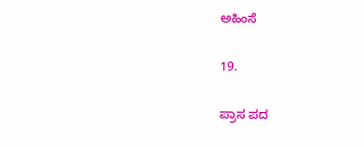ಅಹಿಂಸೆ

19.

ಪ್ರಾಸ ಪದ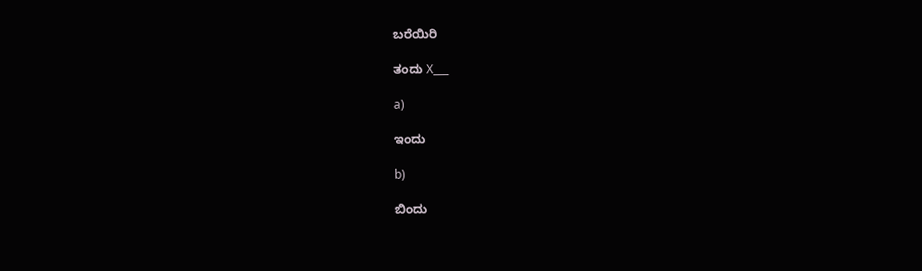ಬರೆಯಿರಿ

ತಂದು X___

a)

ಇಂದು

b)

ಬಿಂದು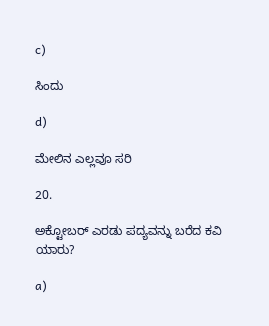c)

ಸಿಂದು

d)

ಮೇಲಿನ ಎಲ್ಲವೂ ಸರಿ

20.

ಅಕ್ಟೋಬರ್ ಎರಡು ಪದ್ಯವನ್ನು ಬರೆದ ಕವಿ ಯಾರು?

a)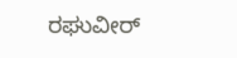ರಘುವೀರ್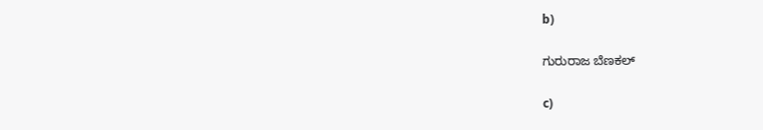b)

ಗುರುರಾಜ ಬೆಣಕಲ್

c)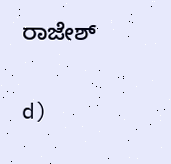ರಾಜೇಶ್

d)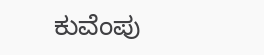ಕುವೆಂಪು